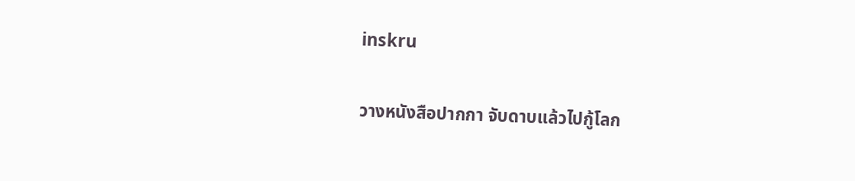inskru

วางหนังสือปากกา จับดาบแล้วไปกู้โลก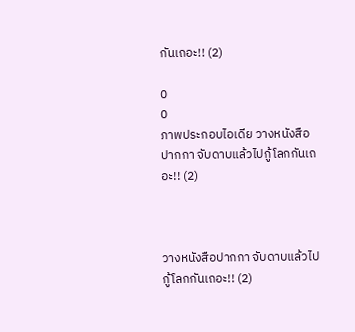กันเถอะ!! (2)

0
0
ภาพประกอบไอเดีย วางหนังสือปากกา จับดาบแล้วไปกู้โลกกันเถอะ!! (2)



วางหนังสือปากกา จับดาบแล้วไปกู้โลกกันเถอะ!! (2)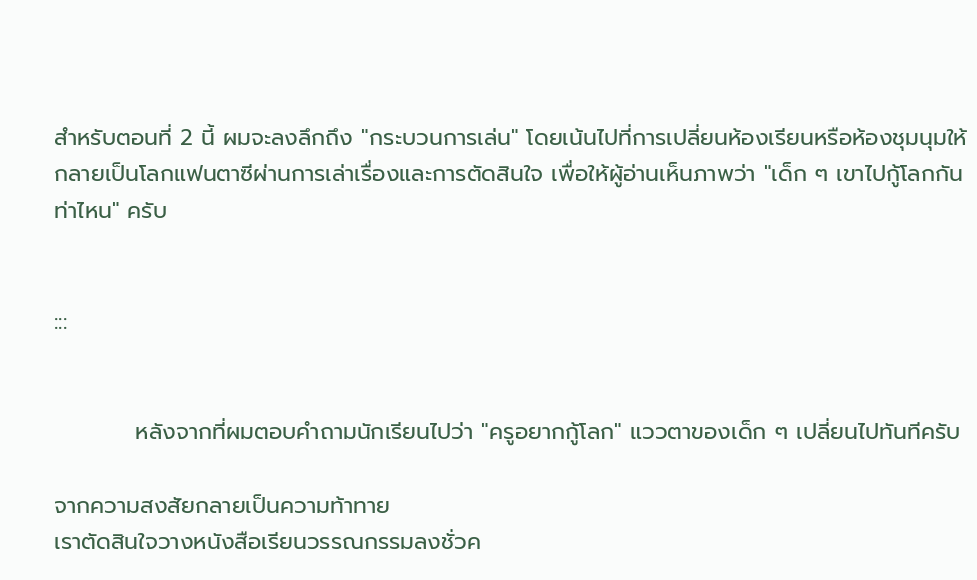สำหรับตอนที่ 2 นี้ ผมจะลงลึกถึง "กระบวนการเล่น" โดยเน้นไปที่การเปลี่ยนห้องเรียนหรือห้องชุมนุมให้กลายเป็นโลกแฟนตาซีผ่านการเล่าเรื่องและการตัดสินใจ เพื่อให้ผู้อ่านเห็นภาพว่า "เด็ก ๆ เขาไปกู้โลกกันท่าไหน" ครับ


:::


          หลังจากที่ผมตอบคำถามนักเรียนไปว่า "ครูอยากกู้โลก" แววตาของเด็ก ๆ เปลี่ยนไปทันทีครับ

จากความสงสัยกลายเป็นความท้าทาย
เราตัดสินใจวางหนังสือเรียนวรรณกรรมลงชั่วค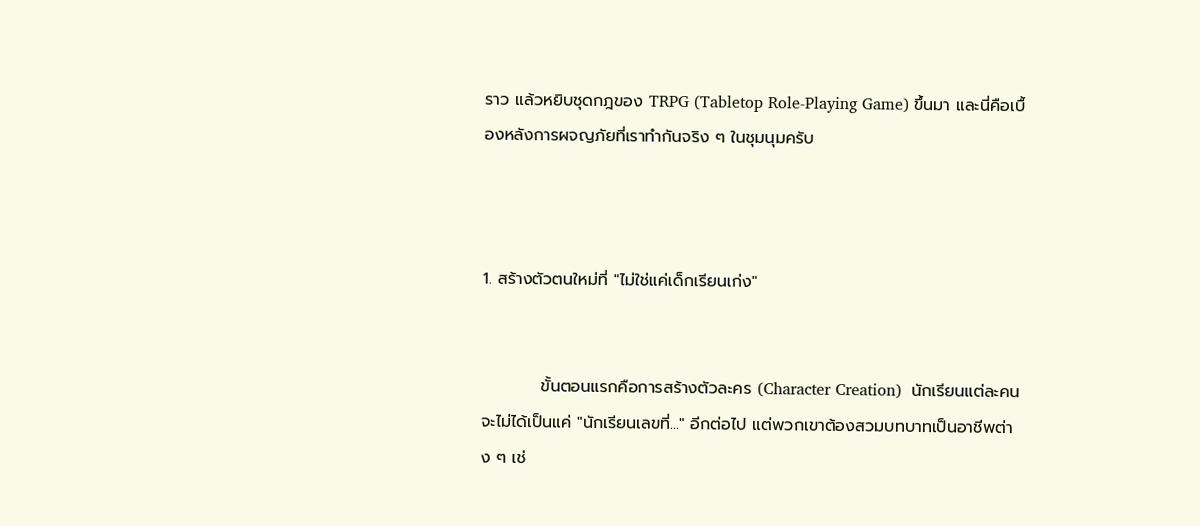ราว แล้วหยิบชุดกฎของ TRPG (Tabletop Role-Playing Game) ขึ้นมา และนี่คือเบื้องหลังการผจญภัยที่เราทำกันจริง ๆ ในชุมนุมครับ



1. สร้างตัวตนใหม่ที่ "ไม่ใช่แค่เด็กเรียนเก่ง"


          ขั้นตอนแรกคือการสร้างตัวละคร (Character Creation)  นักเรียนแต่ละคนจะไม่ได้เป็นแค่ "นักเรียนเลขที่..." อีกต่อไป แต่พวกเขาต้องสวมบทบาทเป็นอาชีพต่าง ๆ เช่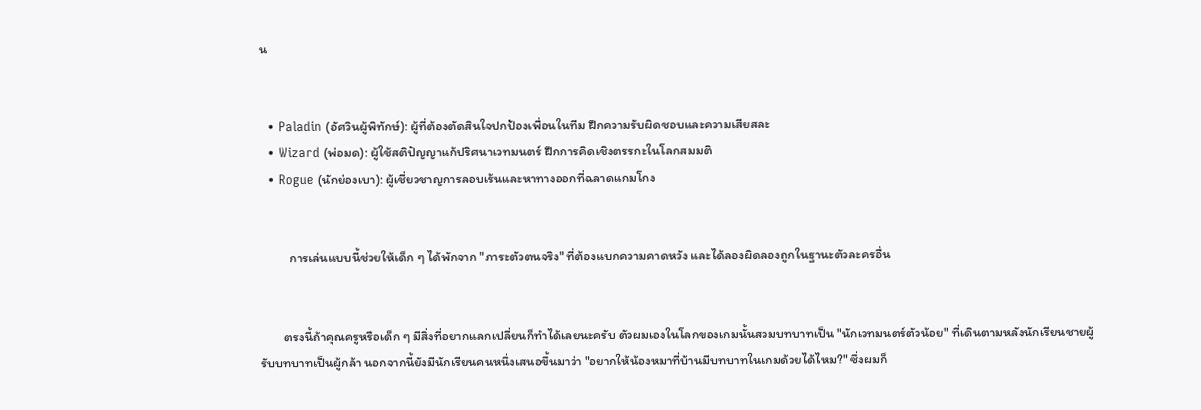น


  • Paladin (อัศวินผู้พิทักษ์): ผู้ที่ต้องตัดสินใจปกป้องเพื่อนในทีม ฝึกความรับผิดชอบและความเสียสละ
  • Wizard (พ่อมด): ผู้ใช้สติปัญญาแก้ปริศนาเวทมนตร์ ฝึกการคิดเชิงตรรกะในโลกสมมติ
  • Rogue (นักย่องเบา): ผู้เชี่ยวชาญการลอบเร้นและหาทางออกที่ฉลาดแกมโกง


          การเล่นแบบนี้ช่วยให้เด็ก ๆ ได้พักจาก "ภาระตัวตนจริง" ที่ต้องแบกความคาดหวัง และได้ลองผิดลองถูกในฐานะตัวละครอื่น


        ตรงนี้ถ้าคุณครูหรือเด็ก ๆ มีสิ่งที่อยากแลกเปลี่ยนก็ทำได้เลยนะครับ ตัวผมเองในโลกของเกมนั้นสวมบทบาทเป็น "นักเวทมนตร์ตัวน้อย" ที่เดินตามหลังนักเรียนชายผู้รับบทบาทเป็นผู้กล้า นอกจากนี้ยังมีนักเรียนคนหนึ่งเสนอขึ้นมาว่า "อยากให้น้องหมาที่บ้านมีบทบาทในเกมด้วยได้ไหม?" ซึ่งผมก็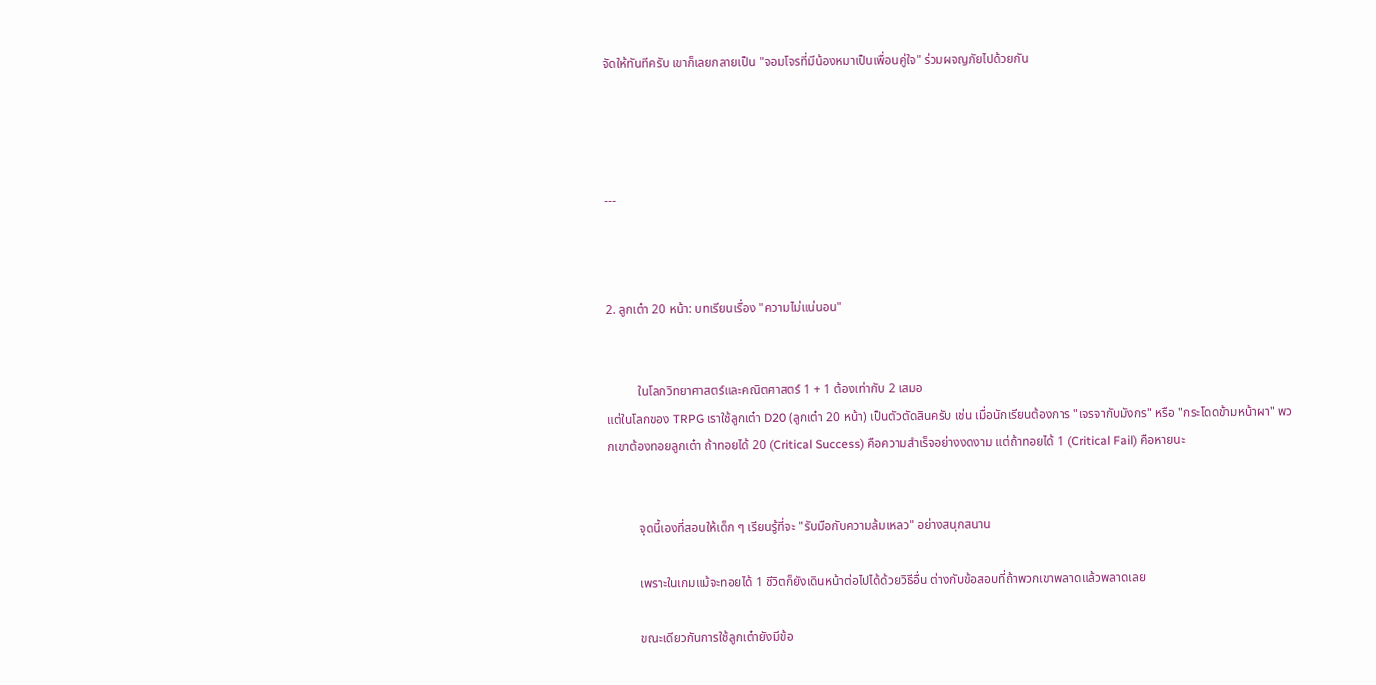จัดให้ทันทีครับ เขาก็เลยกลายเป็น "จอมโจรที่มีน้องหมาเป็นเพื่อนคู่ใจ" ร่วมผจญภัยไปด้วยกัน




---



2. ลูกเต๋า 20 หน้า: บทเรียนเรื่อง "ความไม่แน่นอน"


          ในโลกวิทยาศาสตร์และคณิตศาสตร์ 1 + 1 ต้องเท่ากับ 2 เสมอ
แต่ในโลกของ TRPG เราใช้ลูกเต๋า D20 (ลูกเต๋า 20 หน้า) เป็นตัวตัดสินครับ เช่น เมื่อนักเรียนต้องการ "เจรจากับมังกร" หรือ "กระโดดข้ามหน้าผา" พวกเขาต้องทอยลูกเต๋า ถ้าทอยได้ 20 (Critical Success) คือความสำเร็จอย่างงดงาม แต่ถ้าทอยได้ 1 (Critical Fail) คือหายนะ


          จุดนี้เองที่สอนให้เด็ก ๆ เรียนรู้ที่จะ "รับมือกับความล้มเหลว" อย่างสนุกสนาน

          เพราะในเกมแม้จะทอยได้ 1 ชีวิตก็ยังเดินหน้าต่อไปได้ด้วยวิธีอื่น ต่างกับข้อสอบที่ถ้าพวกเขาพลาดแล้วพลาดเลย

          ขณะเดียวกันการใช้ลูกเต๋ายังมีข้อ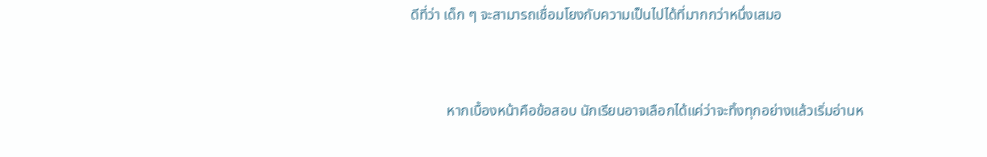ดีที่ว่า เด็ก ๆ จะสามารถเชื่อมโยงกับความเป็นไปได้ที่มากกว่าหนึ่งเสมอ


          หากเบื้องหน้าคือข้อสอบ นักเรียนอาจเลือกได้แค่ว่าจะทิ้งทุกอย่างแล้วเริ่มอ่านห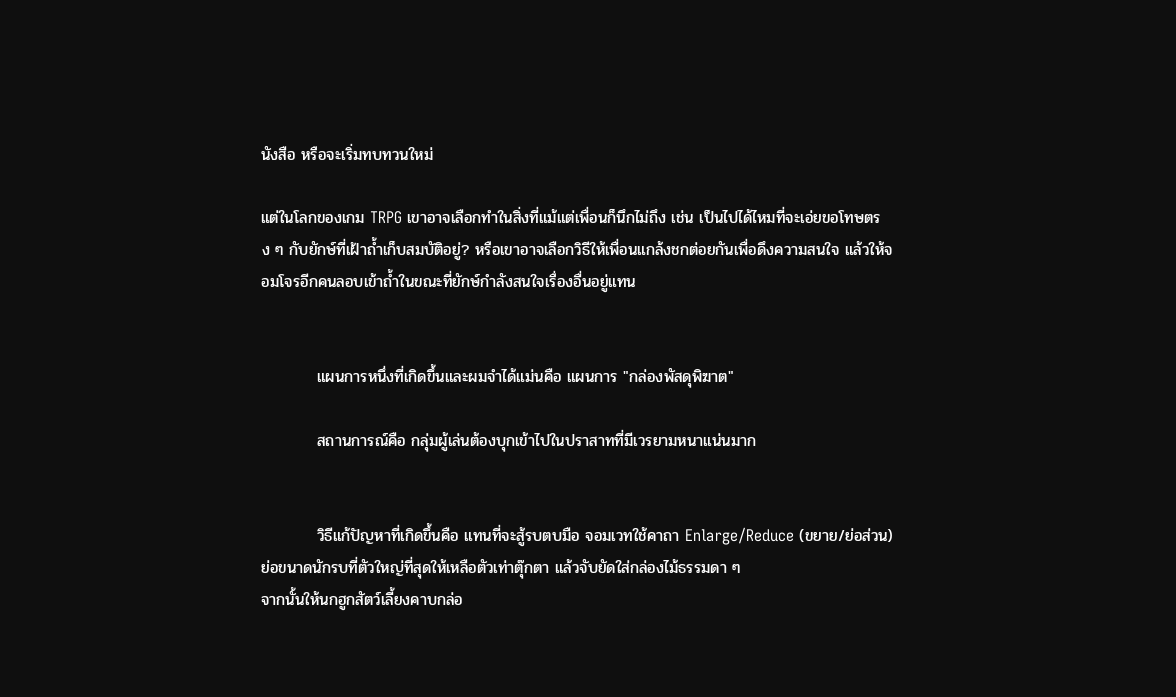นังสือ หรือจะเริ่มทบทวนใหม่

แต่ในโลกของเกม TRPG เขาอาจเลือกทำในสิ่งที่แม้แต่เพื่อนก็นึกไม่ถึง เช่น เป็นไปได้ไหมที่จะเอ่ยขอโทษตรง ๆ กับยักษ์ที่เฝ้าถ้ำเก็บสมบัติอยู่? หรือเขาอาจเลือกวิธีให้เพื่อนแกล้งชกต่อยกันเพื่อดึงความสนใจ แล้วให้จอมโจรอีกคนลอบเข้าถ้ำในขณะที่ยักษ์กำลังสนใจเรื่องอื่นอยู่แทน


          แผนการหนึ่งที่เกิดขึ้นและผมจำได้แม่นคือ แผนการ "กล่องพัสดุพิฆาต"

          สถานการณ์คือ กลุ่มผู้เล่นต้องบุกเข้าไปในปราสาทที่มีเวรยามหนาแน่นมาก


          วิธีแก้ปัญหาที่เกิดขึ้นคือ แทนที่จะสู้รบตบมือ จอมเวทใช้คาถา Enlarge/Reduce (ขยาย/ย่อส่วน) ย่อขนาดนักรบที่ตัวใหญ่ที่สุดให้เหลือตัวเท่าตุ๊กตา แล้วจับยัดใส่กล่องไม้ธรรมดา ๆ
จากนั้นให้นกฮูกสัตว์เลี้ยงคาบกล่อ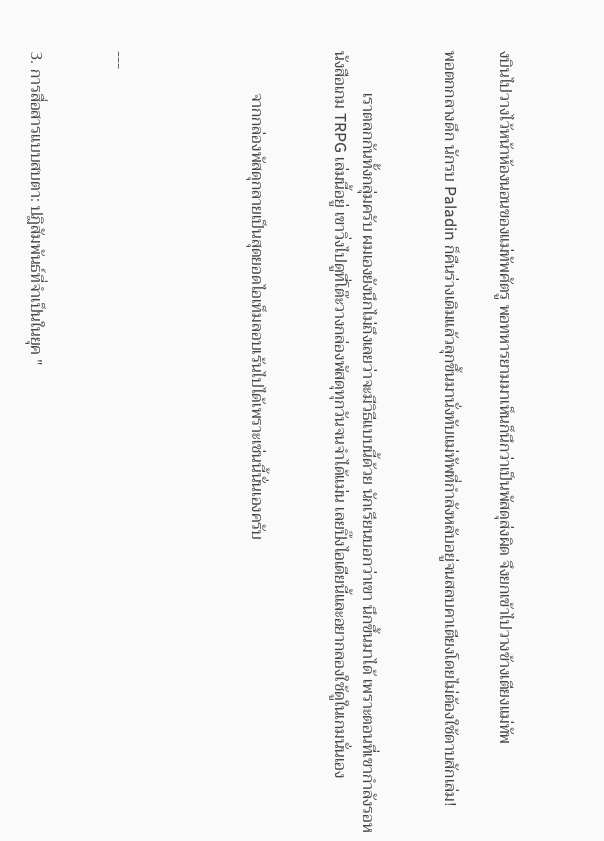งบินไปวางไว้หน้าห้องนอนของแม่ทัพศัตรู พอทหารยามมาเห็นก็นึกว่าเป็นพัสดุส่งผิด จึงยกเข้าไปวางข้างเตียงแม่ทัพ

พอตกกลางดึก นักรบ Paladin ก็คืนร่างเดิมแล้วลุกขึ้นมานั่งทับแม่ทัพที่กำลังหลับอยู่จนสลบคาเตียงโดยไม่ต้องใช้ดาบสักเล่ม!


          เราตลกกันทั้งกลุ่มครับ ผมเองยังนึกไม่ถึงเลยว่าจะมีวิธีแบบนี้ด้วย นักเรียนบอกว่าเขา นึกขึ้นมาได้ เพราะตอนที่เขากำลังรอหนังสือเกม TRPG เล่มนี้อยู่ เขาวิ่งไปดูที่โต๊ะวางกล่องพัสดุทุกวันจนจำได้แม่น เลยปิ๊งไอเดียนี้และอยากลองใช้ดูในเกมนั่นเอง


          จากกล่องพัสดุกลายเป็นสุดยอดไอเท็มลอบเร้นไปได้เพราะเช่นนี้นั่นเองครับ




---


3. การสื่อสารแบบสบตา: ปฏิสัมพันธ์ที่จำเป็นในยุค "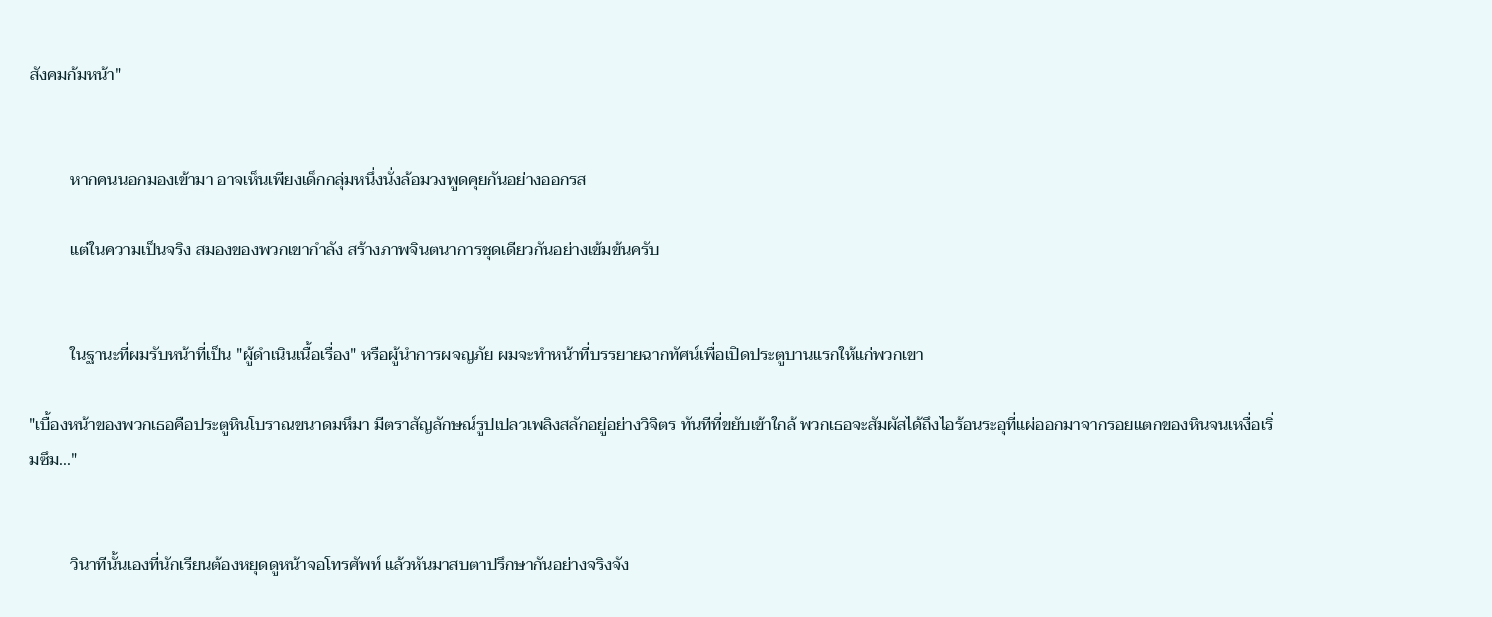สังคมก้มหน้า"


          หากคนนอกมองเข้ามา อาจเห็นเพียงเด็กกลุ่มหนึ่งนั่งล้อมวงพูดคุยกันอย่างออกรส

          แต่ในความเป็นจริง สมองของพวกเขากำลัง สร้างภาพจินตนาการชุดเดียวกันอย่างเข้มข้นครับ


          ในฐานะที่ผมรับหน้าที่เป็น "ผู้ดำเนินเนื้อเรื่อง" หรือผู้นำการผจญภัย ผมจะทำหน้าที่บรรยายฉากทัศน์เพื่อเปิดประตูบานแรกให้แก่พวกเขา

"เบื้องหน้าของพวกเธอคือประตูหินโบราณขนาดมหึมา มีตราสัญลักษณ์รูปเปลวเพลิงสลักอยู่อย่างวิจิตร ทันทีที่ขยับเข้าใกล้ พวกเธอจะสัมผัสได้ถึงไอร้อนระอุที่แผ่ออกมาจากรอยแตกของหินจนเหงื่อเริ่มซึม..."


          วินาทีนั้นเองที่นักเรียนต้องหยุดดูหน้าจอโทรศัพท์ แล้วหันมาสบตาปรึกษากันอย่างจริงจัง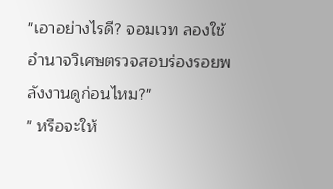"เอาอย่างไรดี? จอมเวท ลองใช้อำนาจวิเศษตรวจสอบร่องรอยพลังงานดูก่อนไหม?"
" หรือจะให้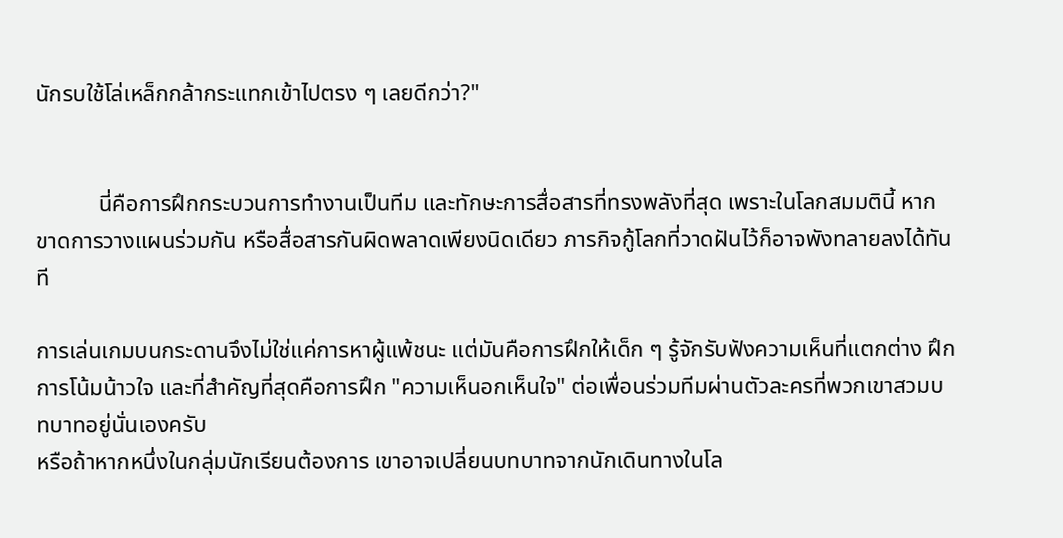นักรบใช้โล่เหล็กกล้ากระแทกเข้าไปตรง ๆ เลยดีกว่า?"


           นี่คือการฝึกกระบวนการทำงานเป็นทีม และทักษะการสื่อสารที่ทรงพลังที่สุด เพราะในโลกสมมตินี้ หากขาดการวางแผนร่วมกัน หรือสื่อสารกันผิดพลาดเพียงนิดเดียว ภารกิจกู้โลกที่วาดฝันไว้ก็อาจพังทลายลงได้ทันที

การเล่นเกมบนกระดานจึงไม่ใช่แค่การหาผู้แพ้ชนะ แต่มันคือการฝึกให้เด็ก ๆ รู้จักรับฟังความเห็นที่แตกต่าง ฝึกการโน้มน้าวใจ และที่สำคัญที่สุดคือการฝึก "ความเห็นอกเห็นใจ" ต่อเพื่อนร่วมทีมผ่านตัวละครที่พวกเขาสวมบทบาทอยู่นั่นเองครับ
หรือถ้าหากหนึ่งในกลุ่มนักเรียนต้องการ เขาอาจเปลี่ยนบทบาทจากนักเดินทางในโล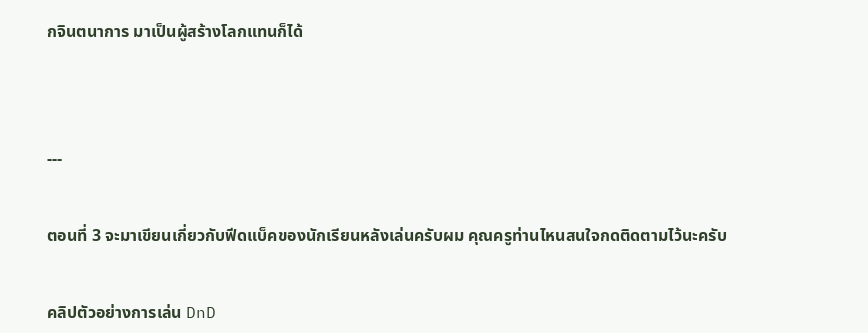กจินตนาการ มาเป็นผู้สร้างโลกแทนก็ได้




---


ตอนที่ 3 จะมาเขียนเกี่ยวกับฟีดแบ็คของนักเรียนหลังเล่นครับผม คุณครูท่านไหนสนใจกดติดตามไว้นะครับ


คลิปตัวอย่างการเล่น DnD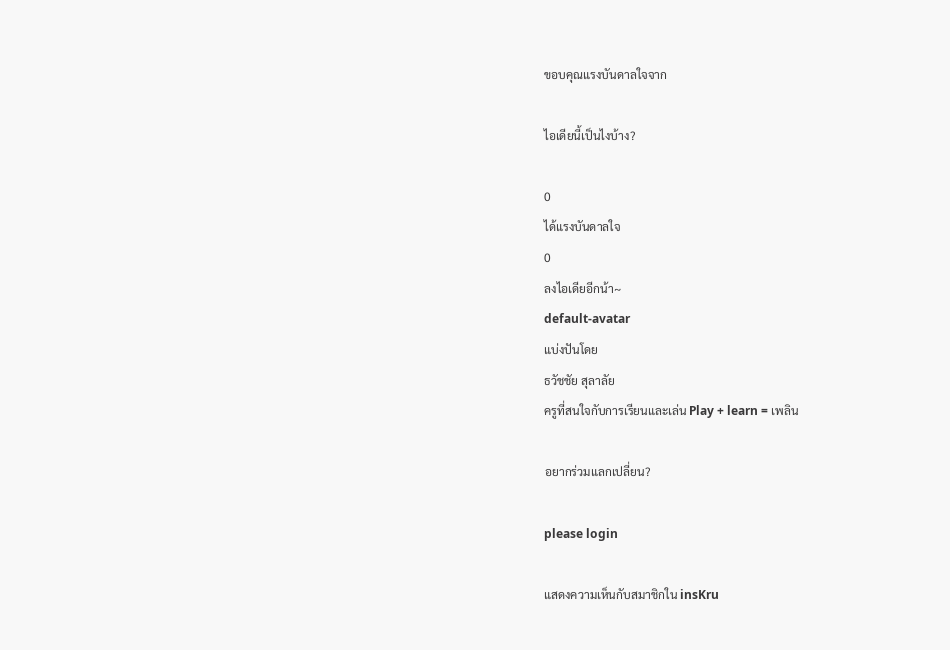ขอบคุณแรงบันดาลใจจาก

ไอเดียนี้เป็นไงบ้าง?

0
ได้แรงบันดาลใจ
0
ลงไอเดียอีกน้า~
default-avatar
แบ่งปันโดย
ธวัชชัย สุลาลัย
ครูที่สนใจกับการเรียนและเล่น Play + learn = เพลิน

อยากร่วมแลกเปลี่ยน?

please login

แสดงความเห็นกับสมาชิกใน insKru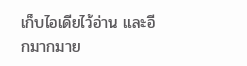เก็บไอเดียไว้อ่าน และอีกมากมาย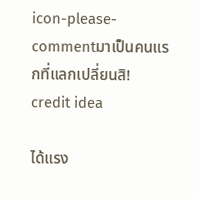icon-please-commentมาเป็นคนแรกที่แลกเปลี่ยนสิ!
credit idea

ได้แรง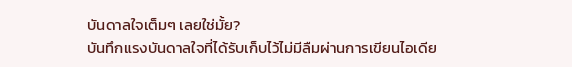บันดาลใจเต็มๆ เลยใช่มั้ย?
บันทึกแรงบันดาลใจที่ได้รับเก็บไว้ไม่มีลืมผ่านการเขียนไอเดีย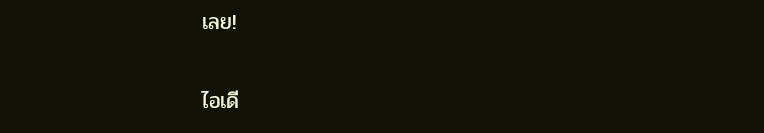เลย!

ไอเดี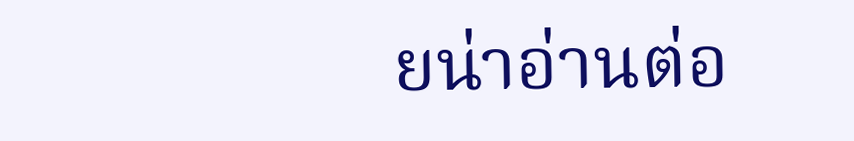ยน่าอ่านต่อ